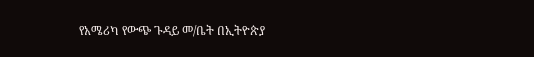የአሜሪካ የውጭ ጉዳይ መ/ቤት በኢትዮጵያ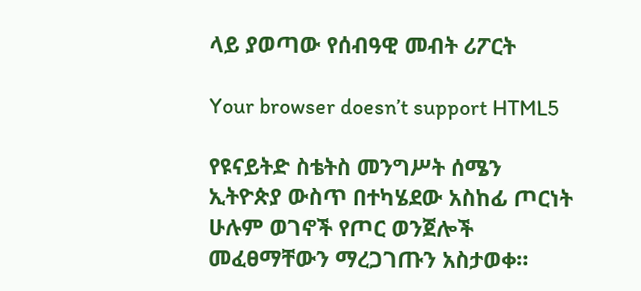ላይ ያወጣው የሰብዓዊ መብት ሪፖርት

Your browser doesn’t support HTML5

የዩናይትድ ስቴትስ መንግሥት ሰሜን ኢትዮጵያ ውስጥ በተካሄደው አስከፊ ጦርነት ሁሉም ወገኖች የጦር ወንጀሎች መፈፀማቸውን ማረጋገጡን አስታወቀ።